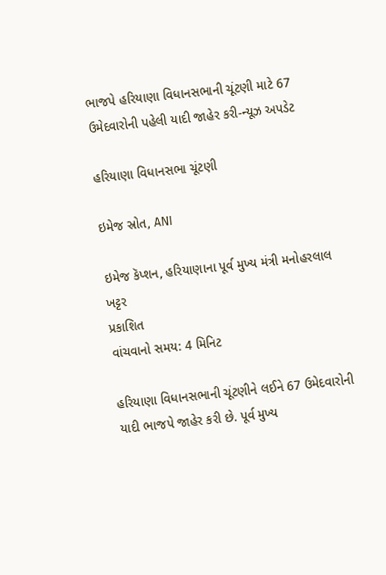ભાજપે હરિયાણા વિધાનસભાની ચૂંટણી માટે 67 ઉમેદવારોની પહેલી યાદી જાહેર કરી-ન્યૂઝ અપડેટ

હરિયાણા વિધાનસભા ચૂંટણી

ઇમેજ સ્રોત, ANI

ઇમેજ કૅપ્શન, હરિયાણાના પૂર્વ મુખ્ય મંત્રી મનોહરલાલ ખટ્ટર
પ્રકાશિત
વાંચવાનો સમય: 4 મિનિટ

હરિયાણા વિધાનસભાની ચૂંટણીને લઈને 67 ઉમેદવારોની યાદી ભાજપે જાહેર કરી છે. પૂર્વ મુખ્ય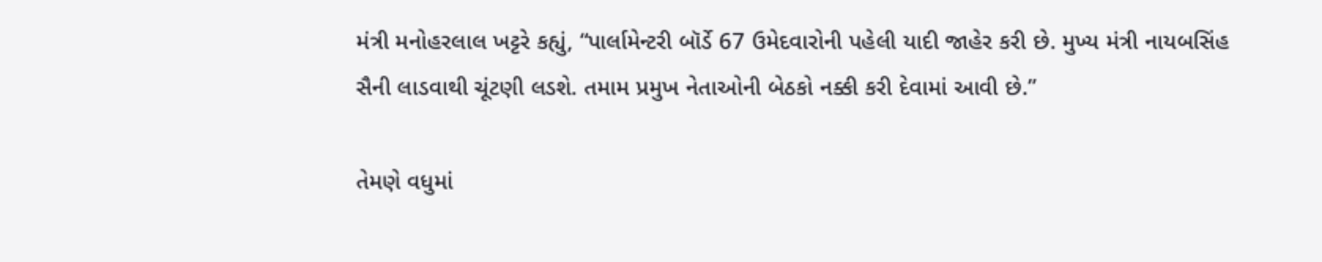મંત્રી મનોહરલાલ ખટ્ટરે કહ્યું, “પાર્લામેન્ટરી બૉર્ડે 67 ઉમેદવારોની પહેલી યાદી જાહેર કરી છે. મુખ્ય મંત્રી નાયબસિંહ સૈની લાડવાથી ચૂંટણી લડશે. તમામ પ્રમુખ નેતાઓની બેઠકો નક્કી કરી દેવામાં આવી છે.”

તેમણે વધુમાં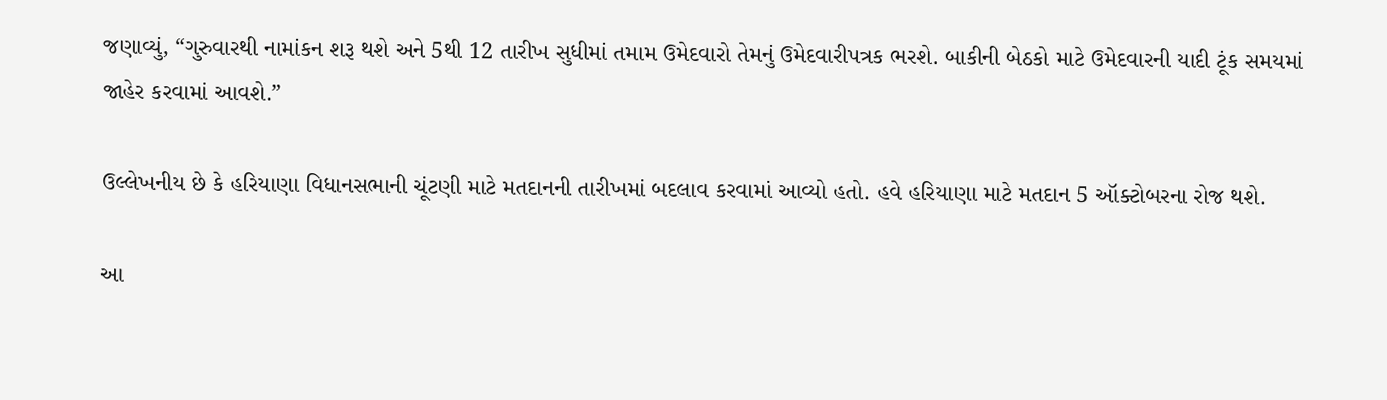જણાવ્યું, “ગુરુવારથી નામાંકન શરૂ થશે અને 5થી 12 તારીખ સુધીમાં તમામ ઉમેદવારો તેમનું ઉમેદવારીપત્રક ભરશે. બાકીની બેઠકો માટે ઉમેદવારની યાદી ટૂંક સમયમાં જાહેર કરવામાં આવશે.”

ઉલ્લેખનીય છે કે હરિયાણા વિધાનસભાની ચૂંટણી માટે મતદાનની તારીખમાં બદલાવ કરવામાં આવ્યો હતો. હવે હરિયાણા માટે મતદાન 5 ઑક્ટોબરના રોજ થશે.

આ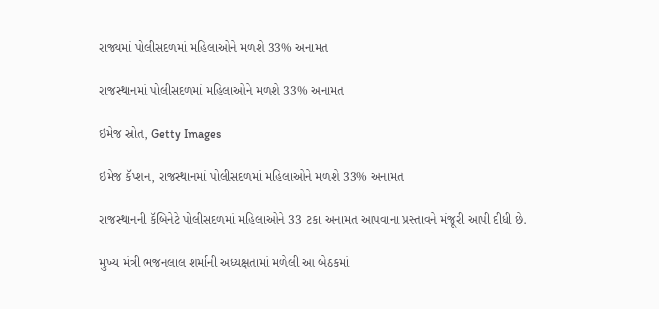રાજ્યમાં પોલીસદળમાં મહિલાઓને મળશે 33% અનામત

રાજસ્થાનમાં પોલીસદળમાં મહિલાઓને મળશે 33% અનામત

ઇમેજ સ્રોત, Getty Images

ઇમેજ કૅપ્શન, રાજસ્થાનમાં પોલીસદળમાં મહિલાઓને મળશે 33% અનામત

રાજસ્થાનની કૅબિનેટે પોલીસદળમાં મહિલાઓને 33 ટકા અનામત આપવાના પ્રસ્તાવને મંજૂરી આપી દીધી છે.

મુખ્ય મંત્રી ભજનલાલ શર્માની અધ્યક્ષતામાં મળેલી આ બેઠકમાં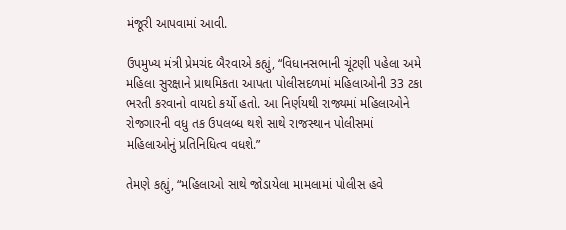મંજૂરી આપવામાં આવી.

ઉપમુખ્ય મંત્રી પ્રેમચંદ બૈરવાએ કહ્યું, “વિધાનસભાની ચૂંટણી પહેલા અમે મહિલા સુરક્ષાને પ્રાથમિકતા આપતા પોલીસદળમાં મહિલાઓની 33 ટકા ભરતી કરવાનો વાયદો કર્યો હતો. આ નિર્ણયથી રાજ્યમાં મહિલાઓને રોજગારની વધુ તક ઉપલબ્ધ થશે સાથે રાજસ્થાન પોલીસમાં મહિલાઓનું પ્રતિનિધિત્વ વધશે.”

તેમણે કહ્યું, “મહિલાઓ સાથે જોડાયેલા મામલામાં પોલીસ હવે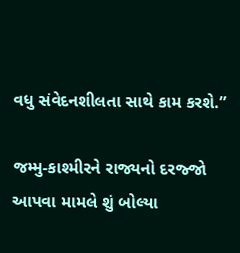વધુ સંવેદનશીલતા સાથે કામ કરશે.”

જમ્મુ-કાશ્મીરને રાજ્યનો દરજ્જો આપવા મામલે શું બોલ્યા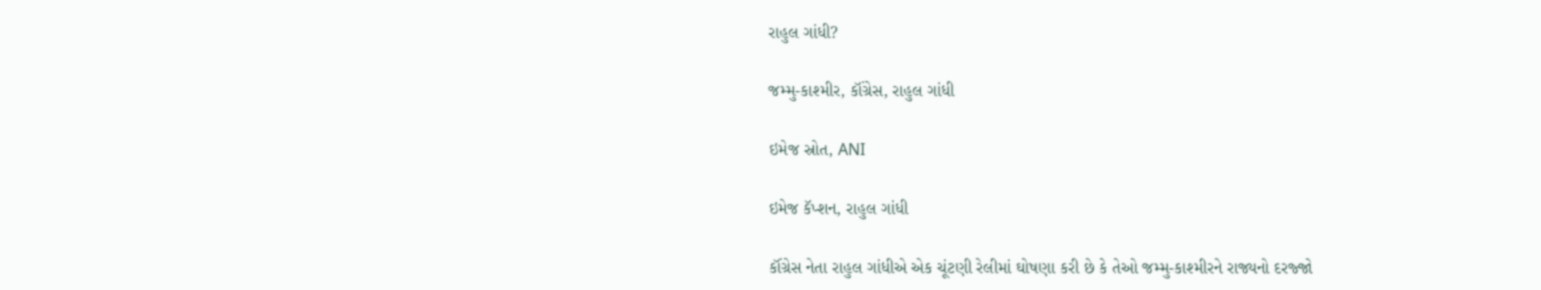રાહુલ ગાંધી?

જમ્મુ-કાશ્મીર, કૉંગ્રેસ, રાહુલ ગાંધી

ઇમેજ સ્રોત, ANI

ઇમેજ કૅપ્શન, રાહુલ ગાંધી

કૉંગ્રેસ નેતા રાહુલ ગાંધીએ એક ચૂંટણી રેલીમાં ઘોષણા કરી છે કે તેઓ જમ્મુ-કાશ્મીરને રાજ્યનો દરજ્જો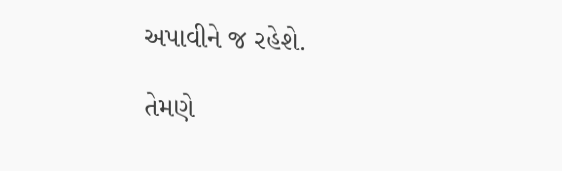અપાવીને જ રહેશે.

તેમણે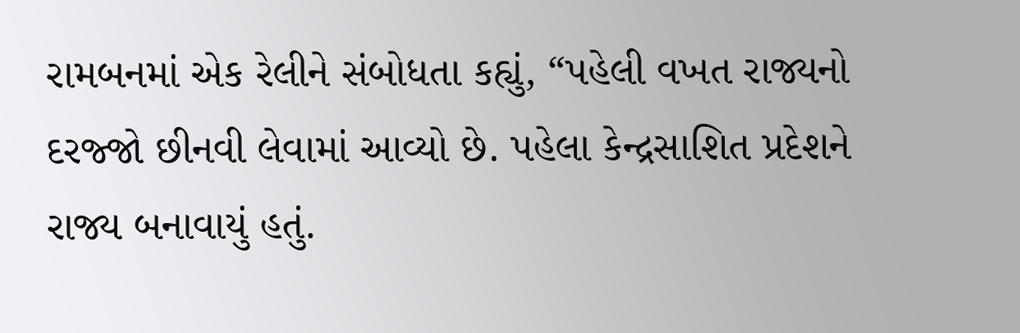રામબનમાં એક રેલીને સંબોધતા કહ્યું, “પહેલી વખત રાજ્યનો દરજ્જો છીનવી લેવામાં આવ્યો છે. પહેલા કેન્દ્રસાશિત પ્રદેશને રાજ્ય બનાવાયું હતું.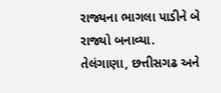રાજ્યના ભાગલા પાડીને બે રાજ્યો બનાવ્યા. તેલંગાણા, છત્તીસગઢ અને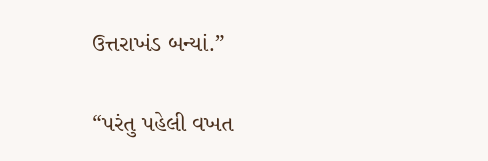ઉત્તરાખંડ બન્યાં.”

“પરંતુ પહેલી વખત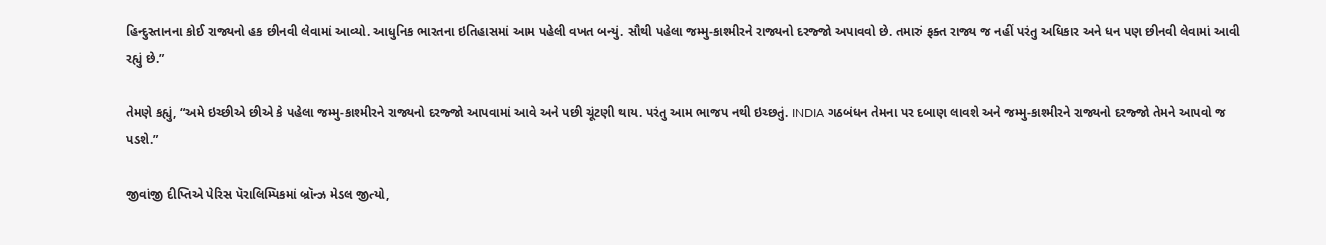હિન્દુસ્તાનના કોઈ રાજ્યનો હક છીનવી લેવામાં આવ્યો. આધુનિક ભારતના ઇતિહાસમાં આમ પહેલી વખત બન્યું. સૌથી પહેલા જમ્મુ-કાશ્મીરને રાજ્યનો દરજ્જો અપાવવો છે. તમારું ફક્ત રાજ્ય જ નહીં પરંતુ અધિકાર અને ધન પણ છીનવી લેવામાં આવી રહ્યું છે.”

તેમણે કહ્યું, “અમે ઇચ્છીએ છીએ કે પહેલા જમ્મુ-કાશ્મીરને રાજ્યનો દરજ્જો આપવામાં આવે અને પછી ચૂંટણી થાય. પરંતુ આમ ભાજપ નથી ઇચ્છતું. INDIA ગઠબંધન તેમના પર દબાણ લાવશે અને જમ્મુ-કાશ્મીરને રાજ્યનો દરજ્જો તેમને આપવો જ પડશે.”

જીવાંજી દીપ્તિએ પેરિસ પૅરાલિમ્પિકમાં બ્રૉન્ઝ મેડલ જીત્યો,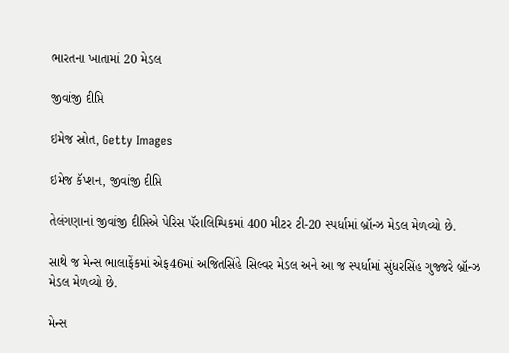ભારતના ખાતામાં 20 મેડલ

જીવાંજી દીપ્તિ

ઇમેજ સ્રોત, Getty Images

ઇમેજ કૅપ્શન, જીવાંજી દીપ્તિ

તેલંગણાનાં જીવાંજી દીપ્તિએ પેરિસ પૅરાલિમ્પિકમાં 400 મીટર ટી-20 સ્પર્ધામાં બ્રૉન્ઝ મેડલ મેળવ્યો છે.

સાથે જ મેન્સ ભાલાફેંકમાં એફ46માં અજિતસિંહે સિલ્વર મેડલ અને આ જ સ્પર્ધામાં સુંધરસિંહ ગુજ્જરે બ્રૉન્ઝ મેડલ મેળવ્યો છે.

મેન્સ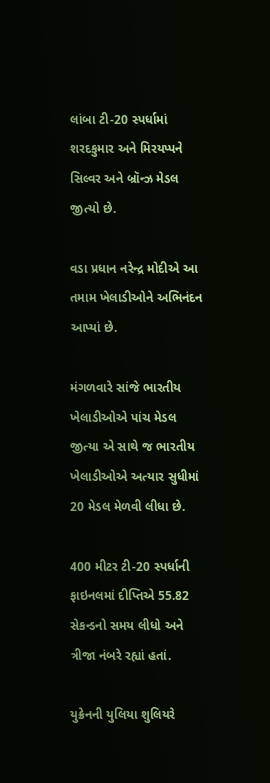લાંબા ટી-20 સ્પર્ધામાં શરદકુમાર અને મિરયપ્પને સિલ્વર અને બ્રૉન્ઝ મેડલ જીત્યો છે.

વડા પ્રધાન નરેન્દ્ર મોદીએ આ તમામ ખેલાડીઓને અભિનંદન આપ્યાં છે.

મંગળવારે સાંજે ભારતીય ખેલાડીઓએ પાંચ મેડલ જીત્યા એ સાથે જ ભારતીય ખેલાડીઓએ અત્યાર સુધીમાં 20 મેડલ મેળવી લીધા છે.

400 મીટર ટી-20 સ્પર્ધાની ફાઇનલમાં દીપ્તિએ 55.82 સેકન્ડનો સમય લીધો અને ત્રીજા નંબરે રહ્યાં હતાં.

યુક્રેનની યુલિયા શુલિયરે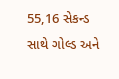55,16 સેકન્ડ સાથે ગોલ્ડ અને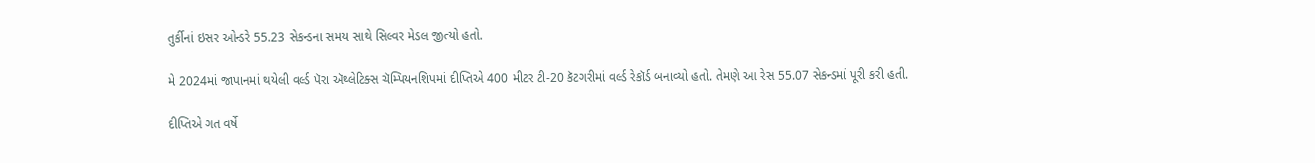તુર્કીનાં ઇસર ઓન્ડરે 55.23 સેકન્ડના સમય સાથે સિલ્વર મેડલ જીત્યો હતો.

મે 2024માં જાપાનમાં થયેલી વર્લ્ડ પૅરા ઍથ્લેટિક્સ ચૅમ્પિયનશિપમાં દીપ્તિએ 400 મીટર ટી-20 કૅટગરીમાં વર્લ્ડ રેકૉર્ડ બનાવ્યો હતો. તેમણે આ રેસ 55.07 સેકન્ડમાં પૂરી કરી હતી.

દીપ્તિએ ગત વર્ષે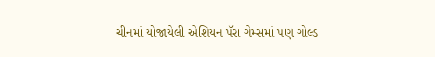ચીનમાં યોજાયેલી એશિયન પૅરા ગેમ્સમાં પણ ગોલ્ડ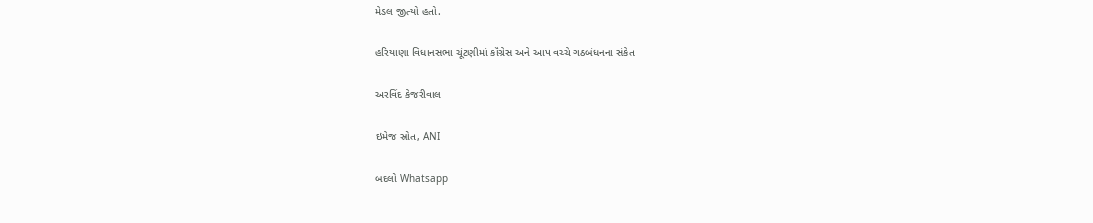મેડલ જીત્યો હતો.

હરિયાણા વિધાનસભા ચૂંટણીમાં કૉંગ્રેસ અને આપ વચ્ચે ગઠબંધનના સંકેત

અરવિંદ કેજરીવાલ

ઇમેજ સ્રોત, ANI

બદલો Whatsapp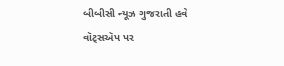બીબીસી ન્યૂઝ ગુજરાતી હવે વૉટ્સઍપ પર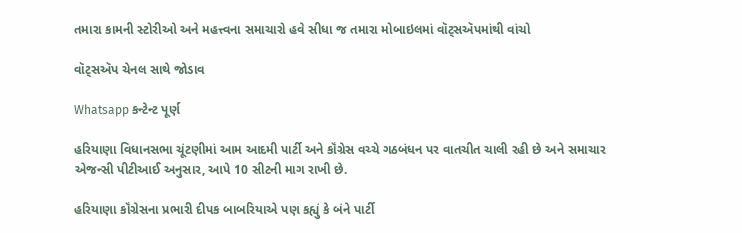તમારા કામની સ્ટોરીઓ અને મહત્ત્વના સમાચારો હવે સીધા જ તમારા મોબાઇલમાં વૉટ્સઍપમાંથી વાંચો

વૉટ્સઍપ ચેનલ સાથે જોડાવ

Whatsapp કન્ટેન્ટ પૂર્ણ

હરિયાણા વિધાનસભા ચૂંટણીમાં આમ આદમી પાર્ટી અને કૉંગ્રેસ વચ્ચે ગઠબંધન પર વાતચીત ચાલી રહી છે અને સમાચાર એજન્સી પીટીઆઈ અનુસાર, આપે 10 સીટની માગ રાખી છે.

હરિયાણા કૉંગ્રેસના પ્રભારી દીપક બાબરિયાએ પણ કહ્યું કે બંને પાર્ટી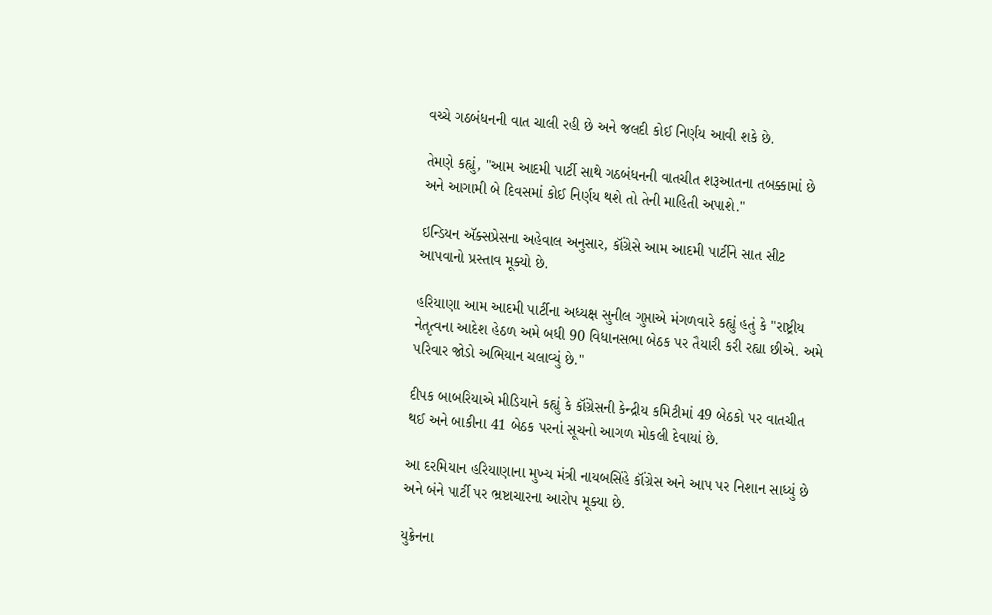વચ્ચે ગઠબંધનની વાત ચાલી રહી છે અને જલદી કોઈ નિર્ણય આવી શકે છે.

તેમણે કહ્યું, "આમ આદમી પાર્ટી સાથે ગઠબંધનની વાતચીત શરૂઆતના તબક્કામાં છે અને આગામી બે દિવસમાં કોઈ નિર્ણય થશે તો તેની માહિતી અપાશે."

ઇન્ડિયન ઍક્સપ્રેસના અહેવાલ અનુસાર, કૉંગ્રેસે આમ આદમી પાર્ટીને સાત સીટ આપવાનો પ્રસ્તાવ મૂક્યો છે.

હરિયાણા આમ આદમી પાર્ટીના અધ્યક્ષ સુનીલ ગુપ્તાએ મંગળવારે કહ્યું હતું કે "રાષ્ટ્રીય નેતૃત્વના આદેશ હેઠળ અમે બધી 90 વિધાનસભા બેઠક પર તૈયારી કરી રહ્યા છીએ. અમે પરિવાર જોડો અભિયાન ચલાવ્યું છે."

દીપક બાબરિયાએ મીડિયાને કહ્યું કે કૉંગ્રેસની કેન્દ્રીય કમિટીમાં 49 બેઠકો પર વાતચીત થઈ અને બાકીના 41 બેઠક પરનાં સૂચનો આગળ મોકલી દેવાયાં છે.

આ દરમિયાન હરિયાણાના મુખ્ય મંત્રી નાયબસિંહે કૉંગ્રેસ અને આપ પર નિશાન સાધ્યું છે અને બંને પાર્ટી પર ભ્રષ્ટાચારના આરોપ મૂક્યા છે.

યુક્રેનના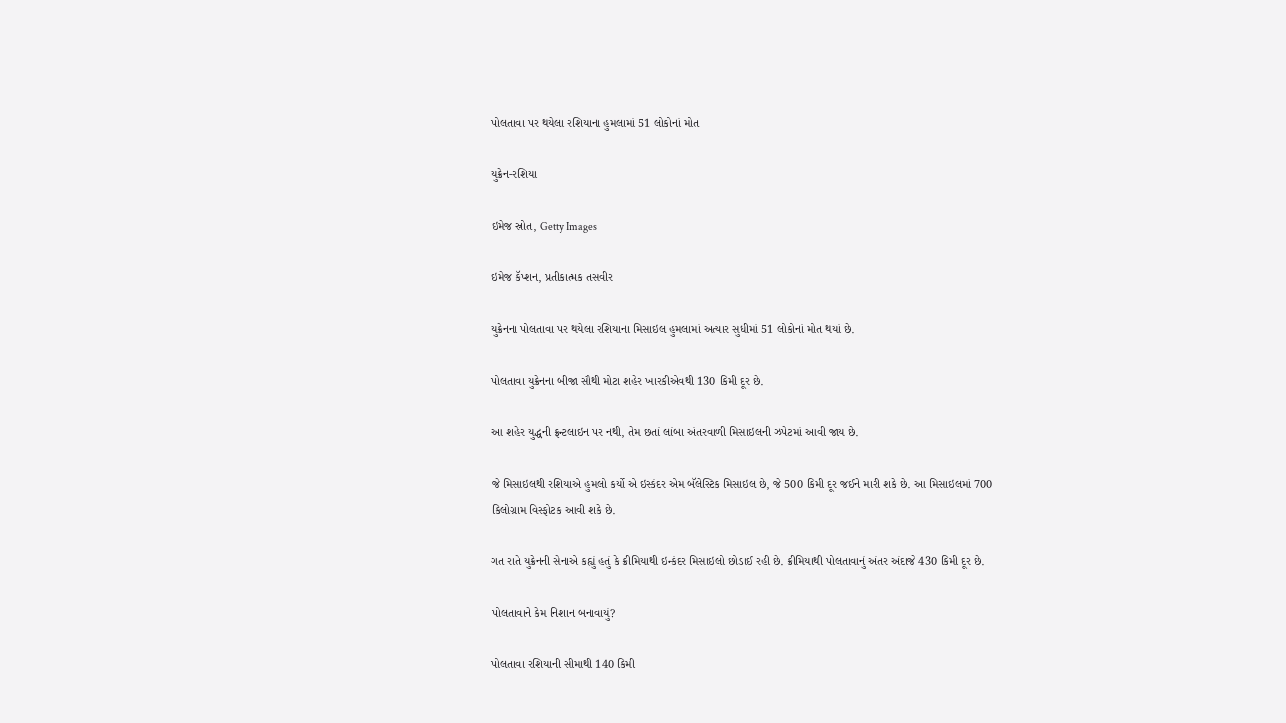પોલતાવા પર થયેલા રશિયાના હુમલામાં 51 લોકોનાં મોત

યુક્રેન-રશિયા

ઇમેજ સ્રોત, Getty Images

ઇમેજ કૅપ્શન, પ્રતીકાત્મક તસવીર

યુક્રેનના પોલતાવા પર થયેલા રશિયાના મિસાઇલ હુમલામાં અત્યાર સુધીમાં 51 લોકોનાં મોત થયાં છે.

પોલતાવા યુક્રેનના બીજા સૌથી મોટા શહેર ખારકીએવથી 130 કિમી દૂર છે.

આ શહેર યુદ્ધની ફ્રન્ટલાઇન પર નથી, તેમ છતાં લાંબા અંતરવાળી મિસાઇલની ઝપેટમાં આવી જાય છે.

જે મિસાઇલથી રશિયાએ હુમલો કર્યો એ ઇસ્કંદર એમ બૅલેસ્ટિક મિસાઇલ છે, જે 500 કિમી દૂર જઈને મારી શકે છે. આ મિસાઇલમાં 700 કિલોગ્રામ વિસ્ફોટક આવી શકે છે.

ગત રાતે યુક્રેનની સેનાએ કહ્યું હતું કે ક્રીમિયાથી ઇન્કંદર મિસાઇલો છોડાઈ રહી છે. ક્રીમિયાથી પોલતાવાનું અંતર અંદાજે 430 કિમી દૂર છે.

પોલતાવાને કેમ નિશાન બનાવાયું?

પોલતાવા રશિયાની સીમાથી 140 કિમી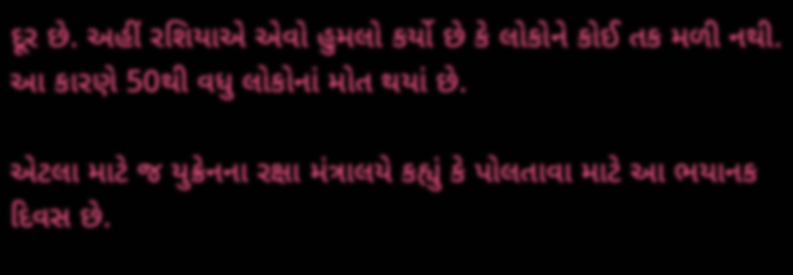દૂર છે. અહીં રશિયાએ એવો હુમલો કર્યો છે કે લોકોને કોઈ તક મળી નથી. આ કારણે 50થી વધુ લોકોનાં મોત થયાં છે.

એટલા માટે જ યુક્રેનના રક્ષા મંત્રાલયે કહ્યું કે પોલતાવા માટે આ ભયાનક દિવસ છે.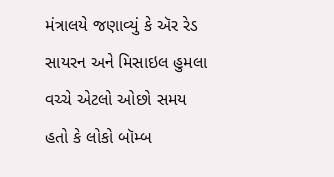મંત્રાલયે જણાવ્યું કે ઍર રેડ સાયરન અને મિસાઇલ હુમલા વચ્ચે એટલો ઓછો સમય હતો કે લોકો બૉમ્બ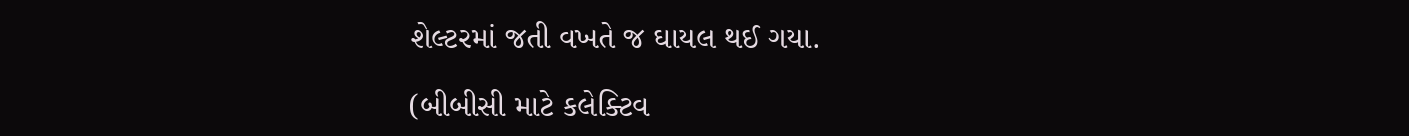શેલ્ટરમાં જતી વખતે જ ઘાયલ થઈ ગયા.

(બીબીસી માટે કલેક્ટિવ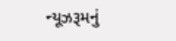ન્યૂઝરૂમનું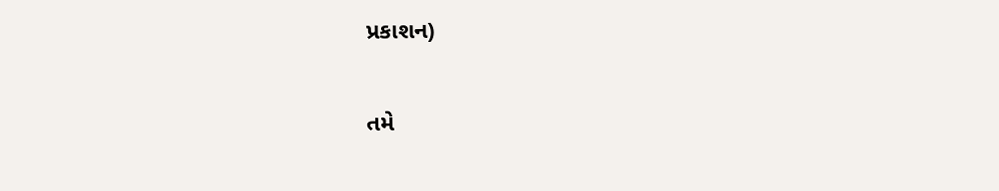પ્રકાશન)

તમે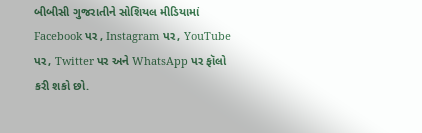બીબીસી ગુજરાતીને સોશિયલ મીડિયામાં Facebook પર , Instagram પર, YouTube પર, Twitter પર અને WhatsApp પર ફૉલો કરી શકો છો.